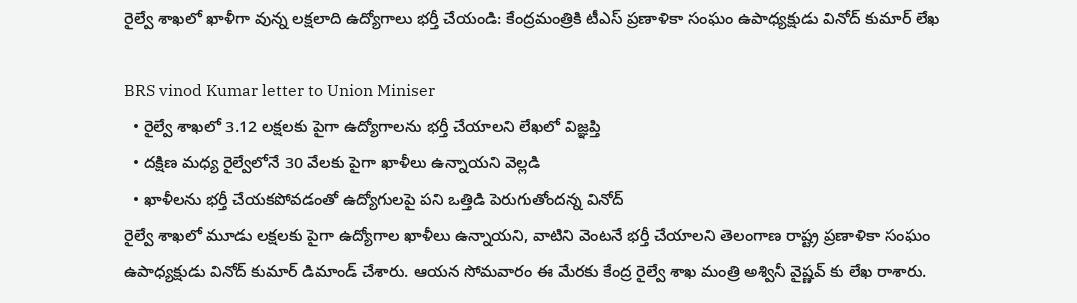రైల్వే శాఖలో ఖాళీగా వున్న లక్షలాది ఉద్యోగాలు భర్తీ చేయండి: కేంద్రమంత్రికి టీఎస్ ప్రణాళికా సంఘం ఉపాధ్యక్షుడు వినోద్ కుమార్ లేఖ

BRS vinod Kumar letter to Union Miniser
  • రైల్వే శాఖలో 3.12 లక్షలకు పైగా ఉద్యోగాలను భర్తీ చేయాలని లేఖలో విజ్ఞప్తి
  • దక్షిణ మధ్య రైల్వేలోనే 30 వేలకు పైగా ఖాళీలు ఉన్నాయని వెల్లడి
  • ఖాళీలను భర్తీ చేయకపోవడంతో ఉద్యోగులపై పని ఒత్తిడి పెరుగుతోందన్న వినోద్
రైల్వే శాఖలో మూడు లక్షలకు పైగా ఉద్యోగాల ఖాళీలు ఉన్నాయని, వాటిని వెంటనే భర్తీ చేయాలని తెలంగాణ రాష్ట్ర ప్రణాళికా సంఘం ఉపాధ్యక్షుడు వినోద్ కుమార్ డిమాండ్ చేశారు. ఆయన సోమవారం ఈ మేరకు కేంద్ర రైల్వే శాఖ మంత్రి అశ్వినీ వైష్ణవ్ కు లేఖ రాశారు.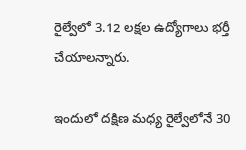రైల్వేలో 3.12 లక్షల ఉద్యోగాలు భర్తీ చేయాలన్నారు.

ఇందులో దక్షిణ మధ్య రైల్వేలోనే 30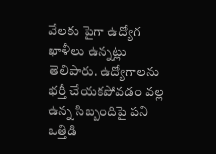వేలకు పైగా ఉద్యోగ ఖాళీలు ఉన్నట్లు తెలిపారు. ఉద్యోగాలను భర్తీ చేయకపోవడం వల్ల ఉన్న సిబ్బందిపై పని ఒత్తిడి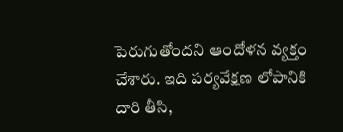పెరుగుతోందని ఆందోళన వ్యక్తం చేశారు. ఇది పర్యవేక్షణ లోపానికి దారి తీసి,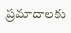ప్రమాదాలకు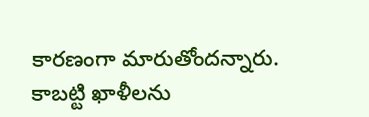కారణంగా మారుతోందన్నారు. కాబట్టి ఖాళీలను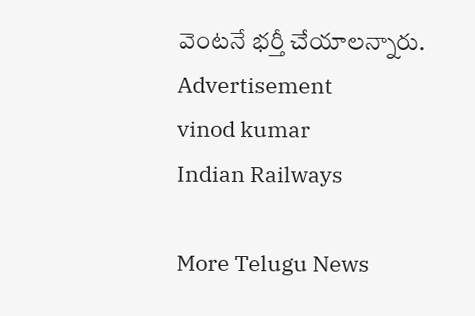వెంటనే భర్తీ చేయాలన్నారు.
Advertisement
vinod kumar
Indian Railways

More Telugu News